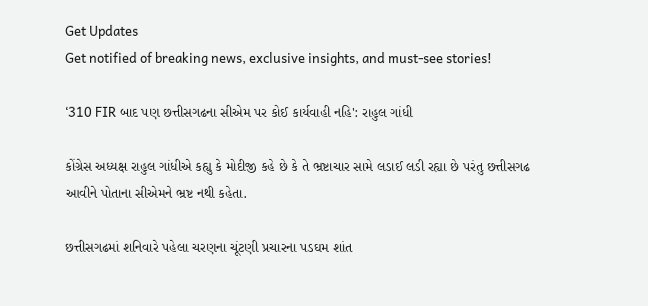Get Updates
Get notified of breaking news, exclusive insights, and must-see stories!

‘310 FIR બાદ પણ છત્તીસગઢના સીએમ પર કોઈ કાર્યવાહી નહિ': રાહુલ ગાંધી

કોંગ્રેસ અધ્યક્ષ રાહુલ ગાંધીએ કહ્યુ કે મોદીજી કહે છે કે તે ભ્રષ્ટાચાર સામે લડાઈ લડી રહ્યા છે પરંતુ છત્તીસગઢ આવીને પોતાના સીએમને ભ્રષ્ટ નથી કહેતા.

છત્તીસગઢમાં શનિવારે પહેલા ચરણના ચૂંટણી પ્રચારના પડઘમ શાંત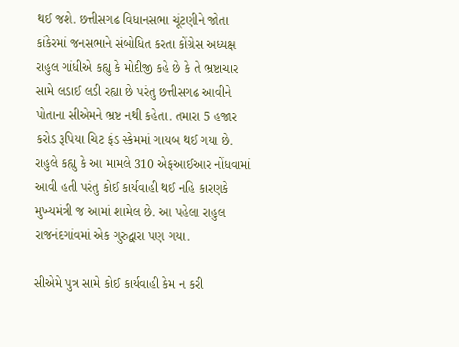થઈ જશે. છત્તીસગઢ વિધાનસભા ચૂંટણીને જોતા કાંકેરમાં જનસભાને સંબોધિત કરતા કોંગ્રેસ અધ્યક્ષ રાહુલ ગાંધીએ કહ્યુ કે મોદીજી કહે છે કે તે ભ્રષ્ટાચાર સામે લડાઈ લડી રહ્યા છે પરંતુ છત્તીસગઢ આવીને પોતાના સીએમને ભ્રષ્ટ નથી કહેતા. તમારા 5 હજાર કરોડ રૂપિયા ચિટ ફંડ સ્કેમમાં ગાયબ થઈ ગયા છે. રાહુલે કહ્યુ કે આ મામલે 310 એફઆઈઆર નોંધવામાં આવી હતી પરંતુ કોઈ કાર્યવાહી થઈ નહિ કારણકે મુખ્યમંત્રી જ આમાં શામેલ છે. આ પહેલા રાહુલ રાજનંદગાંવમાં એક ગુરુદ્વારા પણ ગયા.

સીએમે પુત્ર સામે કોઈ કાર્યવાહી કેમ ન કરી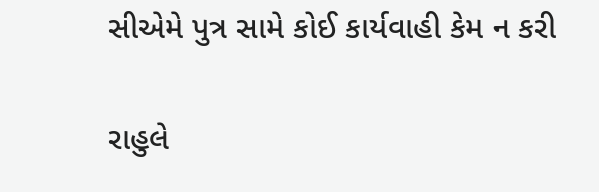સીએમે પુત્ર સામે કોઈ કાર્યવાહી કેમ ન કરી

રાહુલે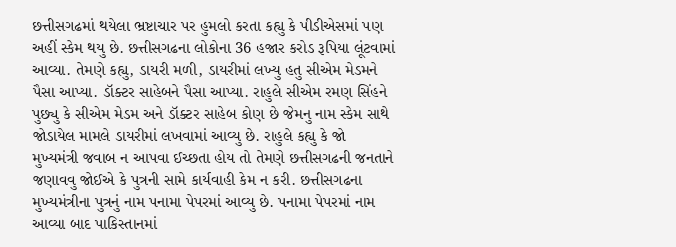છત્તીસગઢમાં થયેલા ભ્રષ્ટાચાર પર હુમલો કરતા કહ્યુ કે પીડીએસમાં પણ અહીં સ્કેમ થયુ છે. છત્તીસગઢના લોકોના 36 હજાર કરોડ રૂપિયા લૂંટવામાં આવ્યા. તેમણે કહ્યુ, ડાયરી મળી, ડાયરીમાં લખ્યુ હતુ સીએમ મેડમને પૈસા આપ્યા. ડૉક્ટર સાહેબને પૈસા આપ્યા. રાહુલે સીએમ રમણ સિંહને પુછ્યુ કે સીએમ મેડમ અને ડૉક્ટર સાહેબ કોણ છે જેમનુ નામ સ્કેમ સાથે જોડાયેલ મામલે ડાયરીમાં લખવામાં આવ્યુ છે. રાહુલે કહ્યુ કે જો મુખ્યમંત્રી જવાબ ન આપવા ઈચ્છતા હોય તો તેમણે છત્તીસગઢની જનતાને જણાવવુ જોઈએ કે પુત્રની સામે કાર્યવાહી કેમ ન કરી. છત્તીસગઢના મુખ્યમંત્રીના પુત્રનું નામ પનામા પેપરમાં આવ્યુ છે. પનામા પેપરમાં નામ આવ્યા બાદ પાકિસ્તાનમાં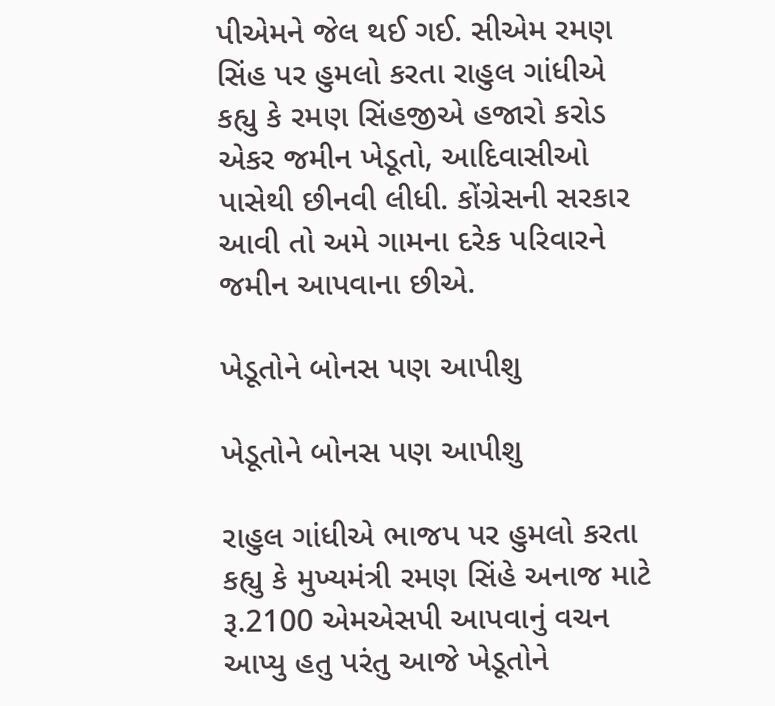પીએમને જેલ થઈ ગઈ. સીએમ રમણ સિંહ પર હુમલો કરતા રાહુલ ગાંધીએ કહ્યુ કે રમણ સિંહજીએ હજારો કરોડ એકર જમીન ખેડૂતો, આદિવાસીઓ પાસેથી છીનવી લીધી. કોંગ્રેસની સરકાર આવી તો અમે ગામના દરેક પરિવારને જમીન આપવાના છીએ.

ખેડૂતોને બોનસ પણ આપીશુ

ખેડૂતોને બોનસ પણ આપીશુ

રાહુલ ગાંધીએ ભાજપ પર હુમલો કરતા કહ્યુ કે મુખ્યમંત્રી રમણ સિંહે અનાજ માટે રૂ.2100 એમએસપી આપવાનું વચન આપ્યુ હતુ પરંતુ આજે ખેડૂતોને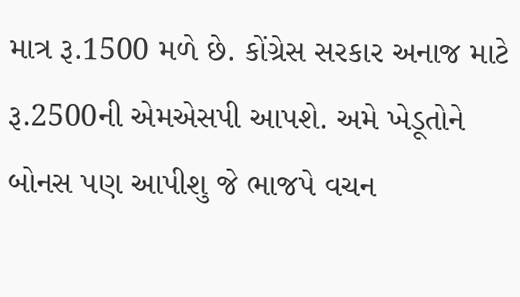માત્ર રૂ.1500 મળે છે. કોંગ્રેસ સરકાર અનાજ માટે રૂ.2500ની એમએસપી આપશે. અમે ખેડૂતોને બોનસ પણ આપીશુ જે ભાજપે વચન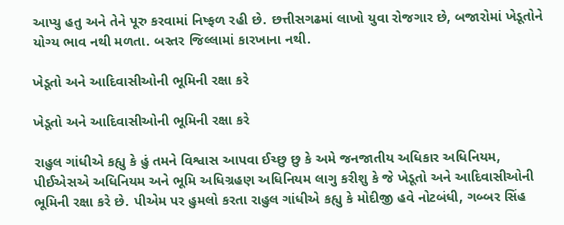આપ્યુ હતુ અને તેને પૂરુ કરવામાં નિષ્ફળ રહી છે. છત્તીસગઢમાં લાખો યુવા રોજગાર છે, બજારોમાં ખેડૂતોને યોગ્ય ભાવ નથી મળતા. બસ્તર જિલ્લામાં કારખાના નથી.

ખેડૂતો અને આદિવાસીઓની ભૂમિની રક્ષા કરે

ખેડૂતો અને આદિવાસીઓની ભૂમિની રક્ષા કરે

રાહુલ ગાંધીએ કહ્યુ કે હું તમને વિશ્વાસ આપવા ઈચ્છુ છુ કે અમે જનજાતીય અધિકાર અધિનિયમ, પીઈએસએ અધિનિયમ અને ભૂમિ અધિગ્રહણ અધિનિયમ લાગુ કરીશુ કે જે ખેડૂતો અને આદિવાસીઓની ભૂમિની રક્ષા કરે છે. પીએમ પર હુમલો કરતા રાહુલ ગાંધીએ કહ્યુ કે મોદીજી હવે નોટબંધી, ગબ્બર સિંહ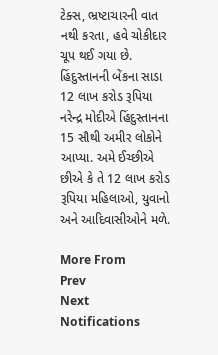ટેક્સ, ભ્રષ્ટાચારની વાત નથી કરતા, હવે ચોકીદાર ચૂપ થઈ ગયા છે. હિંદુસ્તાનની બેંકના સાડા 12 લાખ કરોડ રૂપિયા નરેન્દ્ર મોદીએ હિંદુસ્તાનના 15 સૌથી અમીર લોકોને આપ્યા. અમે ઈચ્છીએ છીએ કે તે 12 લાખ કરોડ રૂપિયા મહિલાઓ, યુવાનો અને આદિવાસીઓને મળે.

More From
Prev
Next
Notifications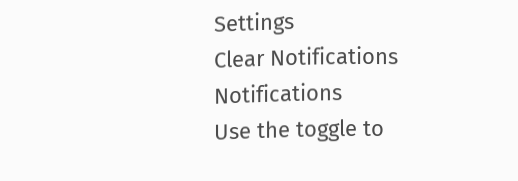Settings
Clear Notifications
Notifications
Use the toggle to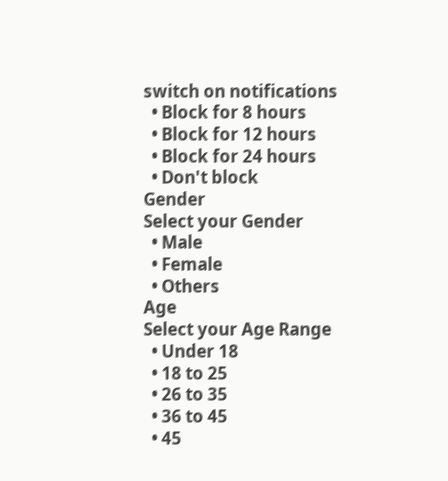switch on notifications
  • Block for 8 hours
  • Block for 12 hours
  • Block for 24 hours
  • Don't block
Gender
Select your Gender
  • Male
  • Female
  • Others
Age
Select your Age Range
  • Under 18
  • 18 to 25
  • 26 to 35
  • 36 to 45
  • 45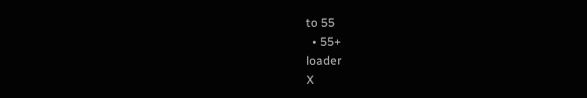to 55
  • 55+
loader
X